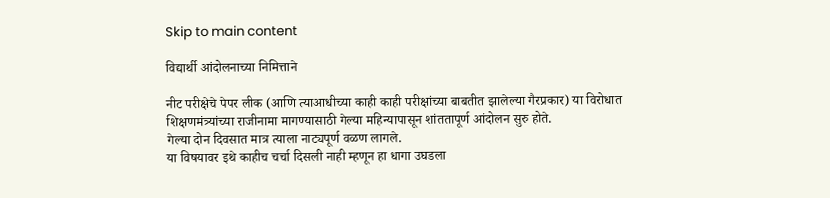Skip to main content

विद्यार्थी आंदोलनाच्या निमित्ताने

नीट परीक्षेचे पेपर लीक (आणि त्याआधीच्या काही काही परीक्षांच्या बाबतीत झालेल्या गैरप्रकार) या विरोधात शिक्षणमंत्र्यांच्या राजीनामा मागण्यासाठी गेल्या महिन्यापासून शांततापूर्ण आंदोलन सुरु होते.
गेल्या दोन दिवसात मात्र त्याला नाट्यपूर्ण वळण लागले.
या विषयावर इथे काहीच चर्चा दिसली नाही म्हणून हा धागा उघडला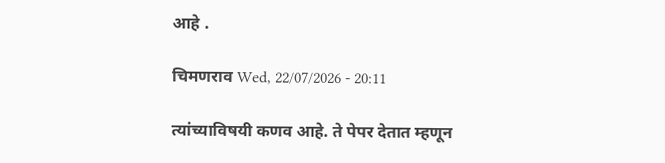आहे .

चिमणराव Wed, 22/07/2026 - 20:11

त्यांच्याविषयी कणव आहे. ते पेपर देतात म्हणून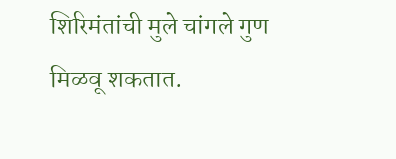शिरिमंतांची मुले चांगले गुण मिळवू शकतात.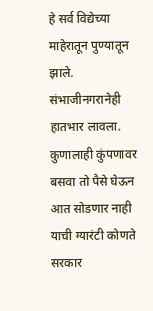हे सर्व विद्येच्या माहेरातून पुण्यातून झाले. संभाजीनगरानेही हातभार लावला. कुणालाही कुंपणावर बसवा तो पैसे घेऊन आत सोडणार नाही याची ग्यारंटी कोणते सरकार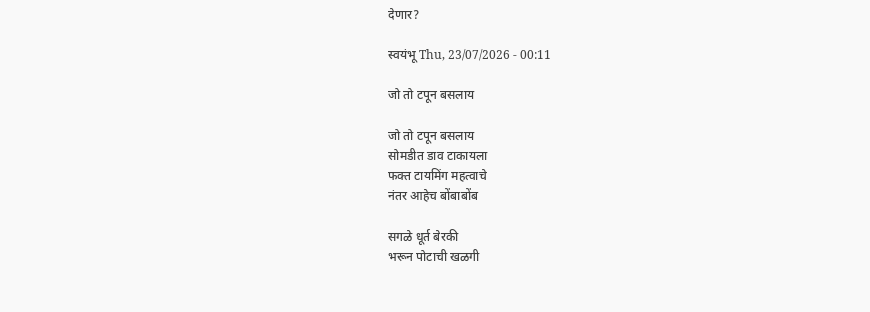देणार?

स्वयंभू Thu, 23/07/2026 - 00:11

जो तो टपून बसलाय

जो तो टपून बसलाय
सोमडीत डाव टाकायला
फक्त टायमिंग महत्वाचे
नंतर आहेच बोंबाबोंब

सगळे धूर्त बेरकी
भरून पोटाची खळगी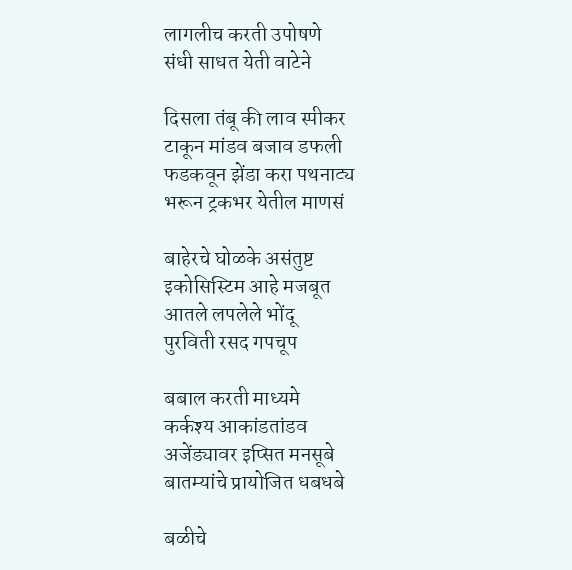लागलीच करती उपोषणे
संधी साधत येती वाटेने

दिसला तंबू की लाव स्पीकर
टाकून मांडव बजाव डफली
फडकवून झेंडा करा पथनाट्य
भरून ट्रकभर येतील माणसं

बाहेरचे घोळके असंतुष्ट
इकोसिस्टिम आहे मजबूत
आतले लपलेले भोंदू
पुरविती रसद गपचूप

बबाल करती माध्यमे
कर्कश्य आकांडतांडव
अजेंड्यावर इप्सित मनसूबे
बातम्यांचे प्रायोजित धबधबे

बळीचे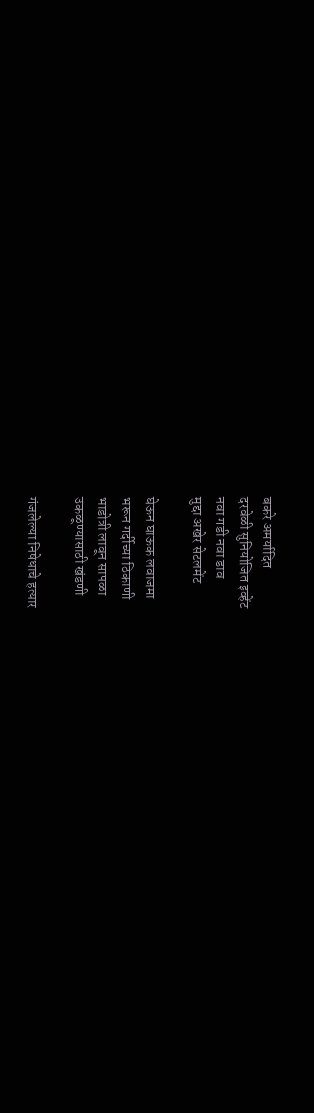बकरे अमर्यादित
दरवेळी सुनियोजित इव्हेंट
नवा गडी नवा डाव
मुद्दा अखेर सेटलमेंट

घेऊन घाऊक लवाजमा
भरून गर्दीच्या ठिकाणी
भाडोत्री लावून सापळा
उकळूण्यासाठी खंडणी

गंजलेल्या निषेधाचे हत्यार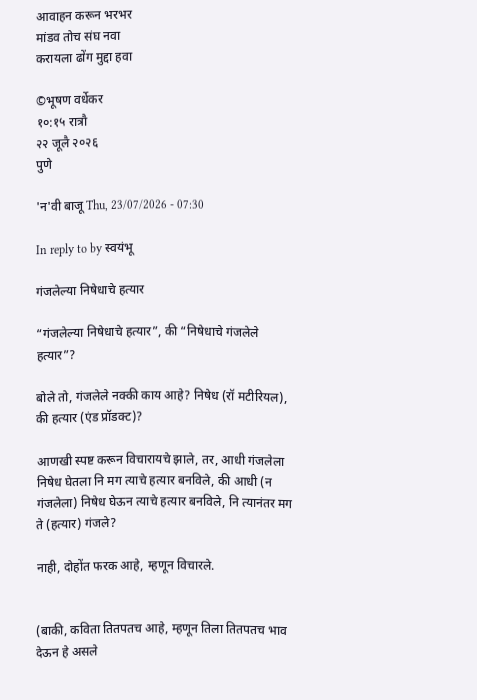आवाहन करून भरभर
मांडव तोच संघ नवा
करायला ढोंग मुद्दा हवा

©भूषण वर्धेकर
१०:१५ रात्रौ
२२ जूलै २०२६
पुणे

'न'वी बाजू Thu, 23/07/2026 - 07:30

In reply to by स्वयंभू

गंजलेल्या निषेधाचे हत्यार

“गंजलेल्या निषेधाचे हत्यार”, की “निषेधाचे गंजलेले हत्यार”?

बोले तो, गंजलेले नक्की काय आहे? निषेध (रॉ मटीरियल), की हत्यार (एंड प्रॉडक्ट)?

आणखी स्पष्ट करून विचारायचे झाले, तर, आधी गंजलेला निषेध घेतला नि मग त्याचे हत्यार बनविले, की आधी (न गंजलेला) निषेध घेऊन त्याचे हत्यार बनविले, नि त्यानंतर मग ते (हत्यार) गंजले?

नाही, दोहोंत फरक आहे, म्हणून विचारले.


(बाकी, कविता तितपतच आहे, म्हणून तिला तितपतच भाव देऊन हे असले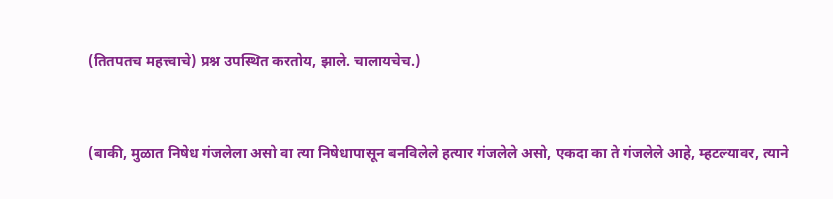(तितपतच महत्त्वाचे) प्रश्न उपस्थित करतोय, झाले. चालायचेच.)


(बाकी, मुळात निषेध गंजलेला असो वा त्या निषेधापासून बनविलेले हत्यार गंजलेले असो, एकदा का ते गंजलेले आहे, म्हटल्यावर, त्याने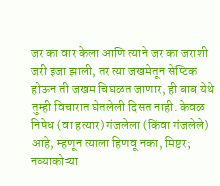जर का वार केला आणि त्याने जर का जराशी जरी इजा झाली, तर त्या जखमेतून सेप्टिक होऊन ती जखम चिघळत जाणार, ही बाब येथे तुम्ही विचारात घेतलेली दिसत नाही. केवळ निषेध (वा हत्यार) गंजलेला (किंवा गंजलेले) आहे, म्हणून त्याला हिणवू नका, मिष्टर; नव्याकोऱ्या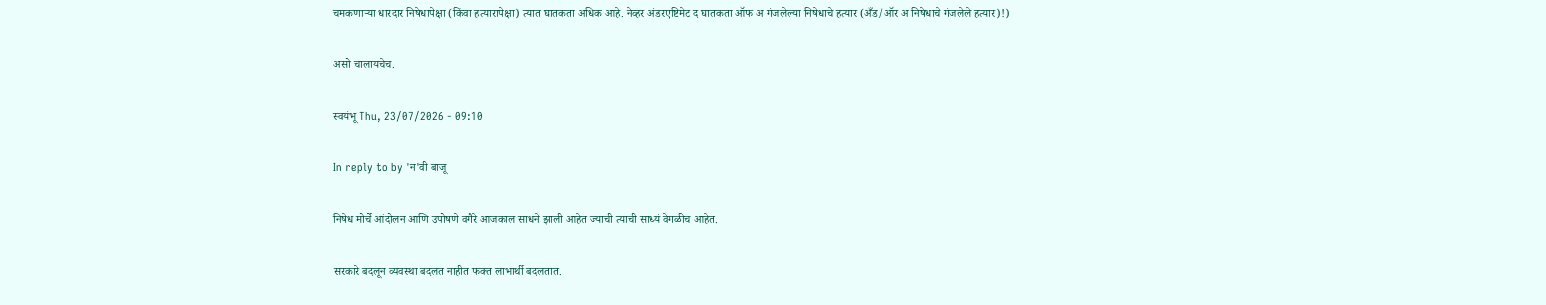चमकणाऱ्या धारदार निषेधापेक्षा (किंवा हत्यारापेक्षा) त्यात घातकता अधिक आहे. नेव्हर अंडरएष्टिमेट द घातकता ऑफ अ गंजलेल्या निषेधाचे हत्यार (अँड/ऑर अ निषेधाचे गंजलेले हत्यार)!)

असो चालायचेच.

स्वयंभू Thu, 23/07/2026 - 09:10

In reply to by 'न'वी बाजू

निषेध मोर्चे आंदोलन आणि उपोषणे वगैरे आजकाल साधने झाली आहेत ज्याची त्याची साध्यं वेगळीच आहेत.

सरकारे बदलून व्यवस्था बदलत नाहीत फक्त लाभार्थी बदलतात.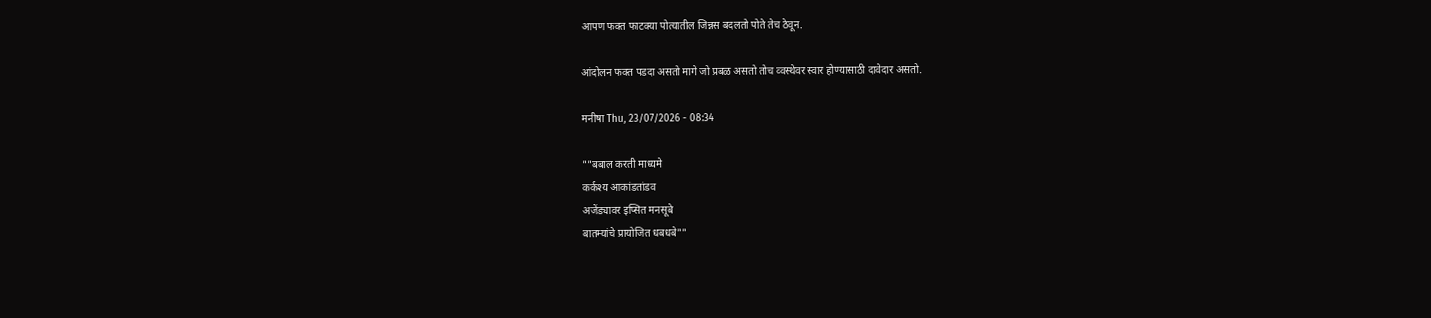आपण फक्त फाटक्या पोत्यातील जिन्नस बदलतो पोते तेच ठेवून.

आंदोलन फक्त पडदा असतो मागे जो प्रबळ असतो तोच व्वस्थेवर स्वार होण्यासाठी दावेदार असतो.

मनीषा Thu, 23/07/2026 - 08:34

""बबाल करती माध्यमे
कर्कश्य आकांडतांडव
अजेंड्यावर इप्सित मनसूबे
बातम्यांचे प्रायोजित धबधबे""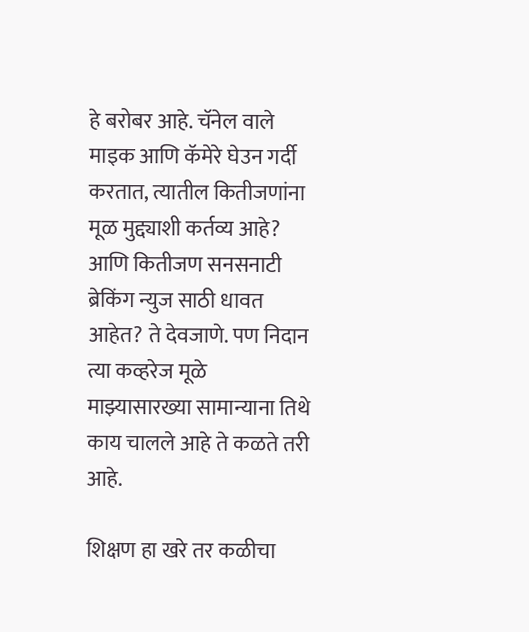हे बरोबर आहे. चॅनेल वाले माइक आणि कॅमेरे घेउन गर्दी करतात, त्यातील कितीजणांना मूळ मुद्द्याशी कर्तव्य आहे? आणि कितीजण सनसनाटी ब्रेकिंग न्युज साठी धावत आहेत? ते देवजाणे. पण निदान त्या कव्हरेज मूळे माझ्यासारख्या सामान्याना तिथे काय चालले आहे ते कळते तरी आहे.

शिक्षण हा खरे तर कळीचा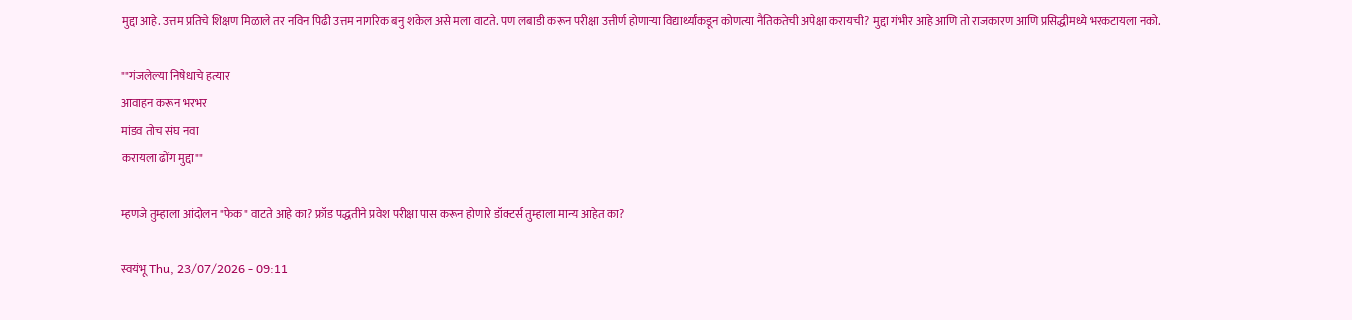मुद्दा आहे. उत्तम प्रतिचे शिक्षण मिळाले तर नविन पिढी उत्तम नागरिक बनु शकेल असे मला वाटते. पण लबाडी करून परीक्षा उत्तीर्ण होणार्‍या विद्यार्थ्यांकडून कोणत्या नैतिकतेची अपेक्षा करायची? मुद्दा गंभीर आहे आणि तो राजकारण आणि प्रसिद्धीमध्ये भरकटायला नको.

""गंजलेल्या निषेधाचे हत्यार
आवाहन करून भरभर
मांडव तोच संघ नवा
करायला ढोंग मुद्दा""

म्हणजे तुम्हाला आंदोलन "फेक" वाटते आहे का? फ्रॉड पद्धतीने प्रवेश परीक्षा पास करून होणारे डॉक्टर्स तुम्हाला मान्य आहेत का?

स्वयंभू Thu, 23/07/2026 - 09:11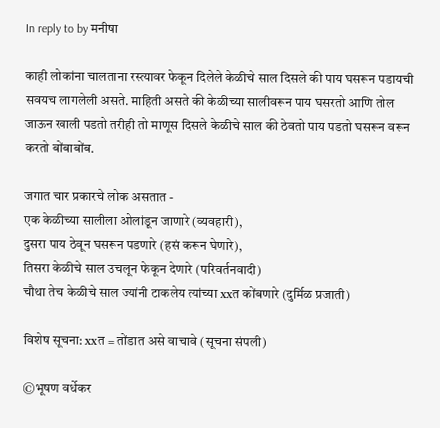In reply to by मनीषा

काही लोकांना चालताना रस्त्यावर फेकून दिलेले केळीचे साल दिसले की पाय घसरून पडायची सवयच लागलेली असते. माहिती असते की केळीच्या सालीवरून पाय घसरतो आणि तोल जाऊन खाली पडतो तरीही तो माणूस दिसले केळीचे साल की ठेवतो पाय पडतो घसरून वरून करतो बोंबाबोंब.

जगात चार प्रकारचे लोक असतात -
एक केळीच्या सालीला ओलांडून जाणारे (व्यवहारी),
दुसरा पाय ठेवून घसरून पडणारे (हसं करून घेणारे),
तिसरा केळीचे साल उचलून फेकून देणारे (परिवर्तनवादी)
चौथा तेच केळीचे साल ज्यांनी टाकलेय त्यांच्या xxत कोंबणारे (दुर्मिळ प्रजाती)

विशेष सूचना: xxत = तोंडात असे वाचावे (सूचना संपली)

©भूषण वर्धेकर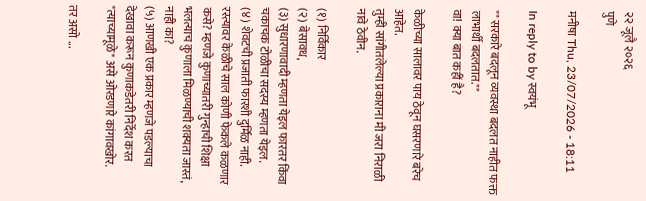२२ जूलै २०२६
पुणे

मनीषा Thu, 23/07/2026 - 18:11

In reply to by स्वयंभू

"" सरकारे बदलून व्यवस्था बदलत नाहीत फक्त लाभार्थी बदलतात.""
वा! क्या बात कहीं है?

केळीच्या सालावर पाय ठेवून घसरणारे बरेच आहेत.
तुम्ही सांगीतलेल्या प्रकाराना मी जरा निराळी नावे ठेवीन.

(१) निर्विकार
(२) बेसावध,
(३) सुधारणावादी म्हणता येइल फारतर किंवा चकाचक टोळीचा सदस्य म्हणता येइल.
(४) शेवटची प्रजाती फारशी दुर्मिळ नाही. रस्त्यावर केळीचे साल कोणी फेकले कळणार कसे? म्हणजे कुणाच्यातरी गुन्हाची शिक्षा भलत्याच कुणाला मिळण्याची शक्यता जास्तं, नाही का?
(५) आणखी एक प्रकार म्हणजे पडल्याचा देखावा करून कुणाकडेतरी निर्देश करत "त्याच्यामूळे" असे ओरडणारे कांगावखोर.

तर असो ...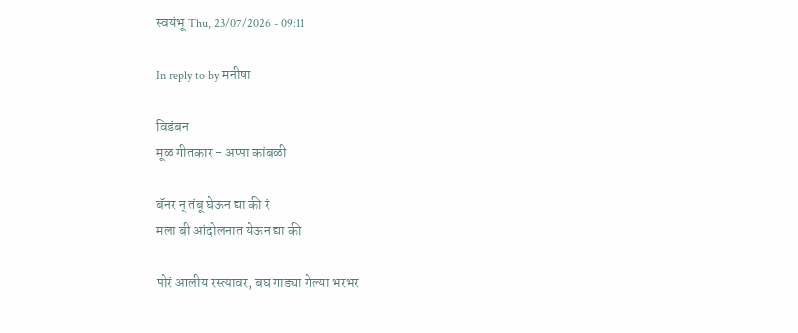स्वयंभू Thu, 23/07/2026 - 09:11

In reply to by मनीषा

विडंबन
मूळ गीतकार - अप्पा कांबळी

बॅनर न् तंबू घेऊन द्या की रं
मला बी आंदोलनात येऊन द्या की

पोरं आलीय रस्त्यावर, बघ गाड्या गेल्या भरभर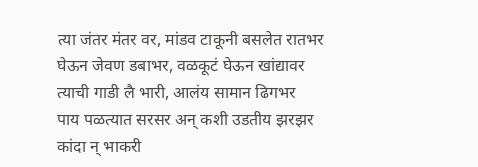त्या जंतर मंतर वर, मांडव टाकूनी बसलेत रातभर
घेऊन जेवण डबाभर, वळकूटं घेऊन खांद्यावर
त्याची गाडी लै भारी, आलंय सामान ढिगभर
पाय पळत्यात सरसर अन् कशी उडतीय झरझर
कांदा न् भाकरी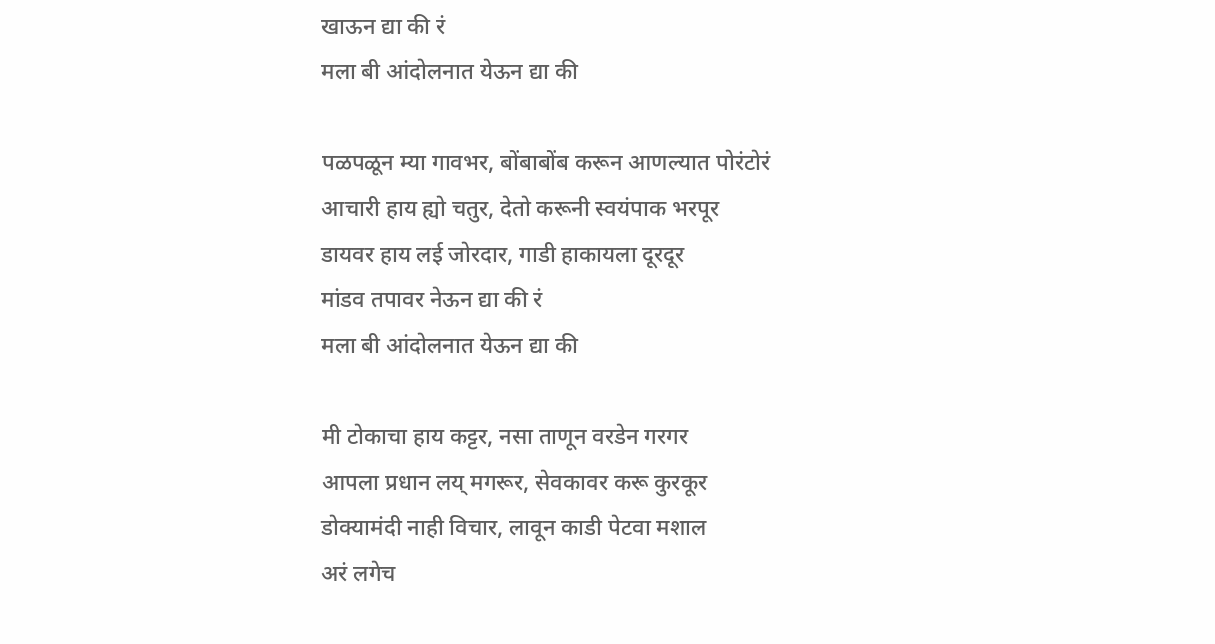खाऊन द्या की रं
मला बी आंदोलनात येऊन द्या की

पळपळून म्या गावभर, बोंबाबोंब करून आणल्यात पोरंटोरं
आचारी हाय ह्यो चतुर, देतो करूनी स्वयंपाक भरपूर
डायवर हाय लई जोरदार, गाडी हाकायला दूरदूर
मांडव तपावर नेऊन द्या की रं
मला बी आंदोलनात येऊन द्या की

मी टोकाचा हाय कट्टर, नसा ताणून वरडेन गरगर
आपला प्रधान लय् मगरूर, सेवकावर करू कुरकूर
डोक्यामंदी नाही विचार, लावून काडी पेटवा मशाल
अरं लगेच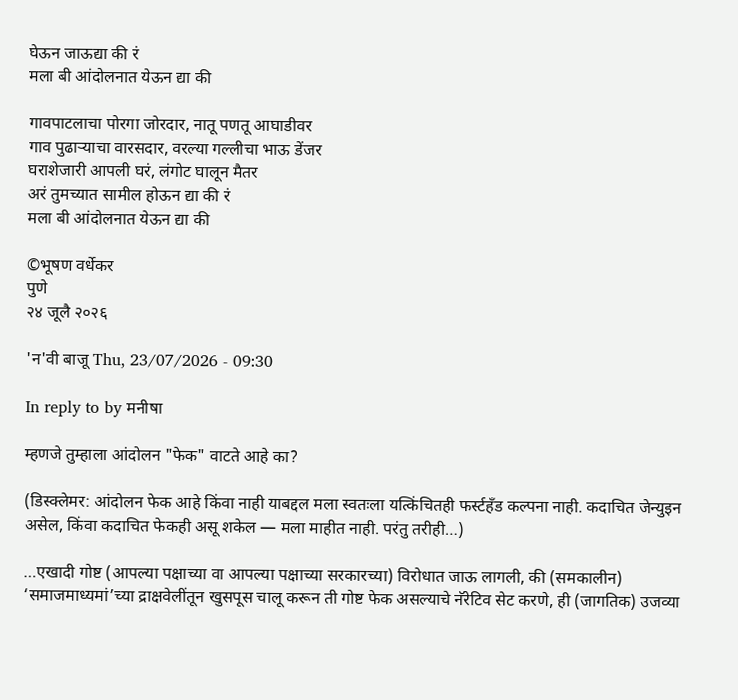घेऊन जाऊद्या की रं
मला बी आंदोलनात येऊन द्या की

गावपाटलाचा पोरगा जोरदार, नातू पणतू आघाडीवर
गाव पुढाऱ्याचा वारसदार, वरल्या गल्लीचा भाऊ डेंजर
घराशेजारी आपली घरं, लंगोट घालून मैतर
अरं तुमच्यात सामील होऊन द्या की रं
मला बी आंदोलनात येऊन द्या की

©भूषण वर्धेकर
पुणे
२४ जूलै २०२६

'न'वी बाजू Thu, 23/07/2026 - 09:30

In reply to by मनीषा

म्हणजे तुम्हाला आंदोलन "फेक" वाटते आहे का?

(डिस्क्लेमर: आंदोलन फेक आहे किंवा नाही याबद्दल मला स्वतःला यत्किंचितही फर्स्टहँड कल्पना नाही. कदाचित जेन्युइन असेल, किंवा कदाचित फेकही असू शकेल — मला माहीत नाही. परंतु तरीही…)

…एखादी गोष्ट (आपल्या पक्षाच्या वा आपल्या पक्षाच्या सरकारच्या) विरोधात जाऊ लागली, की (समकालीन) ‘समाजमाध्यमां’च्या द्राक्षवेलींतून खुसपूस चालू करून ती गोष्ट फेक असल्याचे नॅरेटिव सेट करणे, ही (जागतिक) उजव्या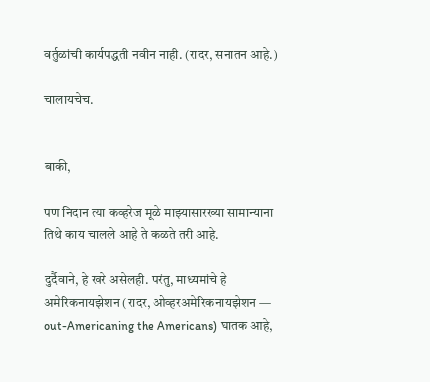वर्तुळांची कार्यपद्धती नवीन नाही. (रादर, सनातन आहे.)

चालायचेच.


बाकी,

पण निदान त्या कव्हरेज मूळे माझ्यासारख्या सामान्याना तिथे काय चालले आहे ते कळते तरी आहे.

दुर्दैवाने, हे खरे असेलही. परंतु, माध्यमांचे हे अमेरिकनायझेशन (रादर, ओव्हरअमेरिकनायझेशन — out-Americaning the Americans) घातक आहे,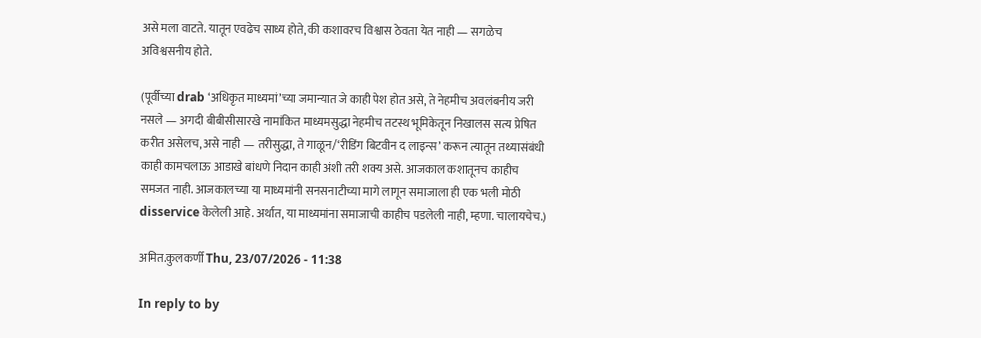असे मला वाटते. यातून एवढेच साध्य होते, की कशावरच विश्वास ठेवता येत नाही — सगळेच अविश्वसनीय होते.

(पूर्वीच्या drab ‘अधिकृत माध्यमां’च्या जमान्यात जे काही पेश होत असे, ते नेहमीच अवलंबनीय जरी नसले — अगदी बीबीसीसारखे नामांकित माध्यमसुद्धा नेहमीच तटस्थ भूमिकेतून निखालस सत्य प्रेषित करीत असेलच, असे नाही — तरीसुद्धा, ते गाळून/‘रीडिंग बिटवीन द लाइन्स’ करून त्यातून तथ्यासंबंधी काही कामचलाऊ आडाखे बांधणे निदान काही अंशी तरी शक्य असे. आजकाल कशातूनच काहीच समजत नाही. आजकालच्या या माध्यमांनी सनसनाटीच्या मागे लागून समाजाला ही एक भली मोठी disservice केलेली आहे. अर्थात, या माध्यमांना समाजाची काहीच पडलेली नाही, म्हणा. चालायचेच.)

अमित.कुलकर्णी Thu, 23/07/2026 - 11:38

In reply to by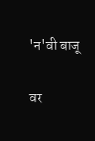'न'वी बाजू

वर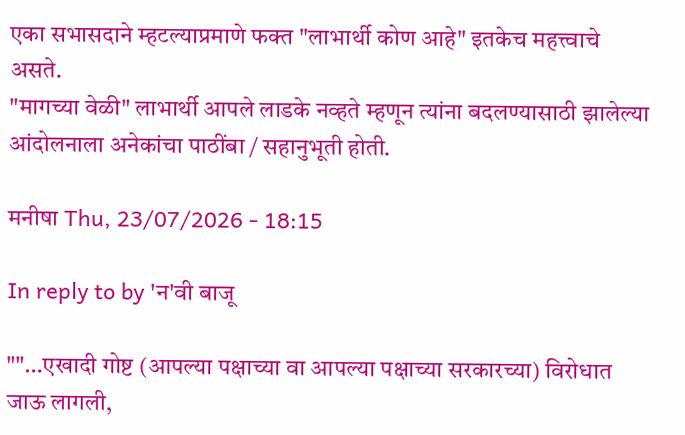एका सभासदाने म्हटल्याप्रमाणे फक्त "लाभार्थी कोण आहे" इतकेच महत्त्वाचे असते.
"मागच्या वेळी" लाभार्थी आपले लाडके नव्हते म्हणून त्यांना बदलण्यासाठी झालेल्या आंदोलनाला अनेकांचा पाठींबा / सहानुभूती होती.

मनीषा Thu, 23/07/2026 - 18:15

In reply to by 'न'वी बाजू

""…एखादी गोष्ट (आपल्या पक्षाच्या वा आपल्या पक्षाच्या सरकारच्या) विरोधात जाऊ लागली,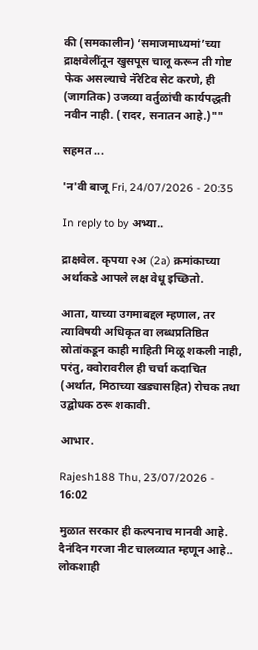की (समकालीन) ‘समाजमाध्यमां’च्या द्राक्षवेलींतून खुसपूस चालू करून ती गोष्ट फेक असल्याचे नॅरेटिव सेट करणे, ही (जागतिक) उजव्या वर्तुळांची कार्यपद्धती नवीन नाही. (रादर, सनातन आहे.)""

सहमत ...

'न'वी बाजू Fri, 24/07/2026 - 20:35

In reply to by अभ्या..

द्राक्षवेल. कृपया २अ (2a) क्रमांकाच्या अर्थाकडे आपले लक्ष वेधू इच्छितो.

आता, याच्या उगमाबद्दल म्हणाल, तर त्याविषयी अधिकृत वा लब्धप्रतिष्ठित स्रोतांकडून काही माहिती मिळू शकली नाही, परंतु, क्वोरावरील ही चर्चा कदाचित (अर्थात, मिठाच्या खड्यासहित) रोचक तथा उद्बोधक ठरू शकावी.

आभार.

Rajesh188 Thu, 23/07/2026 - 16:02

मुळात सरकार ही कल्पनाच मानवी आहे.
दैनंदिन गरजा नीट चालव्यात म्हणून आहे..
लोकशाही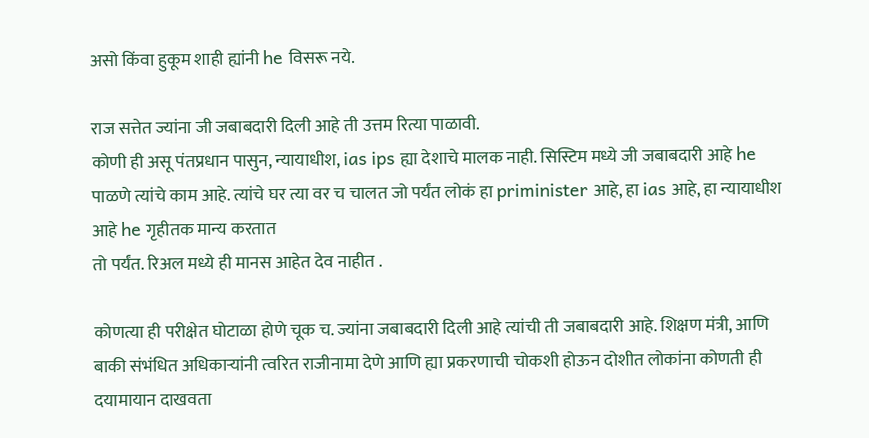असो किंवा हुकूम शाही ह्यांनी he विसरू नये.

राज सत्तेत ज्यांना जी जबाबदारी दिली आहे ती उत्तम रित्या पाळावी.
कोणी ही असू पंतप्रधान पासुन, न्यायाधीश, ias ips ह्या देशाचे मालक नाही. सिस्टिम मध्ये जी जबाबदारी आहे he पाळणे त्यांचे काम आहे. त्यांचे घर त्या वर च चालत जो पर्यंत लोकं हा priminister आहे, हा ias आहे, हा न्यायाधीश आहे he गृहीतक मान्य करतात
तो पर्यंत. रिअल मध्ये ही मानस आहेत देव नाहीत .

कोणत्या ही परीक्षेत घोटाळा होणे चूक च. ज्यांना जबाबदारी दिली आहे त्यांची ती जबाबदारी आहे. शिक्षण मंत्री, आणि बाकी संभंधित अधिकाऱ्यांनी त्वरित राजीनामा देणे आणि ह्या प्रकरणाची चोकशी होऊन दोशीत लोकांना कोणती ही दयामायान दाखवता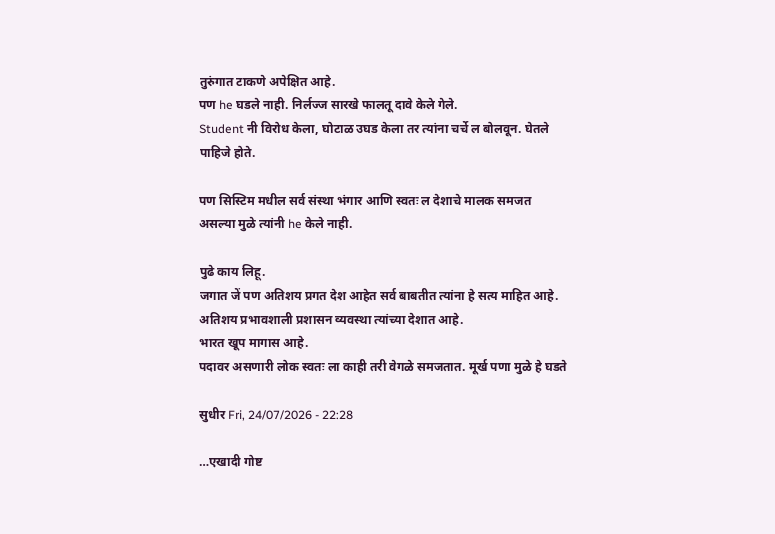तुरुंगात टाकणे अपेक्षित आहे.
पण he घडले नाही. निर्लज्ज सारखे फालतू दावे केले गेले.
Student नी विरोध केला, घोटाळ उघड केला तर त्यांना चर्चे ल बोलवून. घेतले पाहिजे होते.

पण सिस्टिम मधील सर्व संस्था भंगार आणि स्वतः ल देशाचे मालक समजत असल्या मुळे त्यांनी he केले नाही.

पुढे काय लिहू.
जगात जें पण अतिशय प्रगत देश आहेत सर्व बाबतीत त्यांना हे सत्य माहित आहे. अतिशय प्रभावशाली प्रशासन व्यवस्था त्यांच्या देशात आहे.
भारत खूप मागास आहे.
पदावर असणारी लोक स्वतः ला काही तरी वेगळे समजतात. मूर्ख पणा मुळे हे घडते

सुधीर Fri, 24/07/2026 - 22:28

…एखादी गोष्ट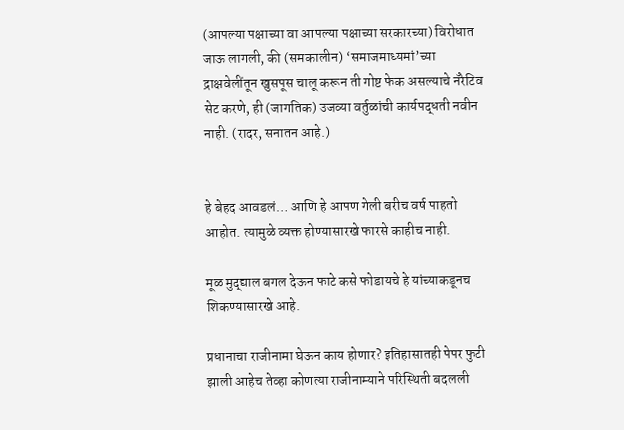(आपल्या पक्षाच्या वा आपल्या पक्षाच्या सरकारच्या) विरोधात जाऊ लागली, की (समकालीन) ‘समाजमाध्यमां’च्या द्राक्षवेलींतून खुसपूस चालू करून ती गोष्ट फेक असल्याचे नॅरेटिव सेट करणे, ही (जागतिक) उजव्या वर्तुळांची कार्यपद्धती नवीन नाही. (रादर, सनातन आहे.)


हे बेहद आवडलं… आणि हे आपण गेली बरीच वर्ष पाहतो आहोत. त्यामुळे व्यक्त होण्यासारखे फारसे काहीच नाही.

मूळ मुद्द्याल बगल देऊन फाटे कसे फोडायचे हे यांच्याकडूनच शिकण्यासारखे आहे.

प्रधानाचा राजीनामा घेऊन काय होणार? इतिहासातही पेपर फुटी झाली आहेच तेव्हा कोणत्या राजीनाम्याने परिस्थिती बदलली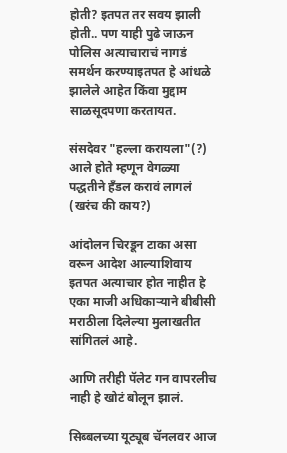होती? इतपत तर सवय झाली होती.. पण याही पुढे जाऊन पोलिस अत्याचाराचं नागडं समर्थन करण्याइतपत हे आंधळे झालेले आहेत किंवा मुद्दाम साळसूदपणा करतायत.

संसदेवर "हल्ला करायला"(?) आले होते म्हणून वेगळ्या पद्धतीने हँडल करावं लागलं (खरंच की काय?)

आंदोलन चिरडून टाका असा वरून आदेश आल्याशिवाय इतपत अत्याचार होत नाहीत हे एका माजी अधिकार्‍याने बीबीसी मराठीला दिलेल्या मुलाखतीत सांगितलं आहे.

आणि तरीही पॅलेट गन वापरलीच नाही हे खोटं बोलून झालं.

सिब्बलच्या यूट्यूब चॅनलवर आज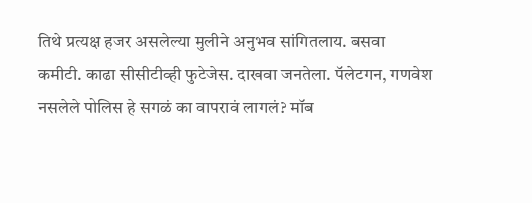तिथे प्रत्यक्ष हजर असलेल्या मुलीने अनुभव सांगितलाय. बसवा कमीटी. काढा सीसीटीव्ही फुटेजेस. दाखवा जनतेला. पॅलेटगन, गणवेश नसलेले पोलिस हे सगळं का वापरावं लागलं? मॉब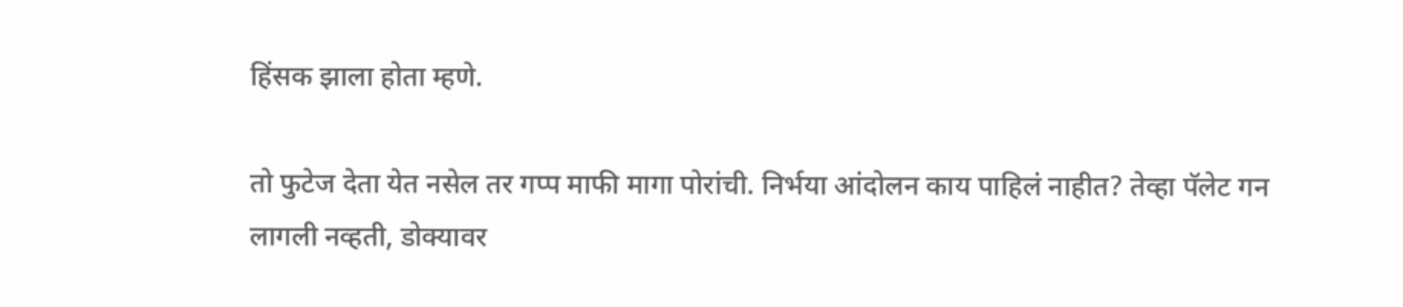हिंसक झाला होता म्हणे.

तो फुटेज देता येत नसेल तर गप्प माफी मागा पोरांची. निर्भया आंदोलन काय पाहिलं नाहीत? तेव्हा पॅलेट गन लागली नव्हती, डोक्यावर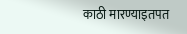काठी मारण्याइतपत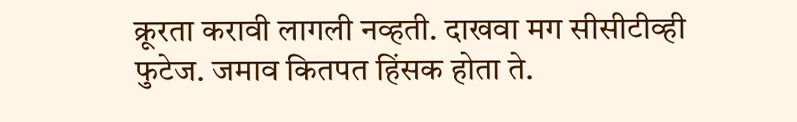क्रूरता करावी लागली नव्हती. दाखवा मग सीसीटीव्ही फुटेज. जमाव कितपत हिंसक होता ते.